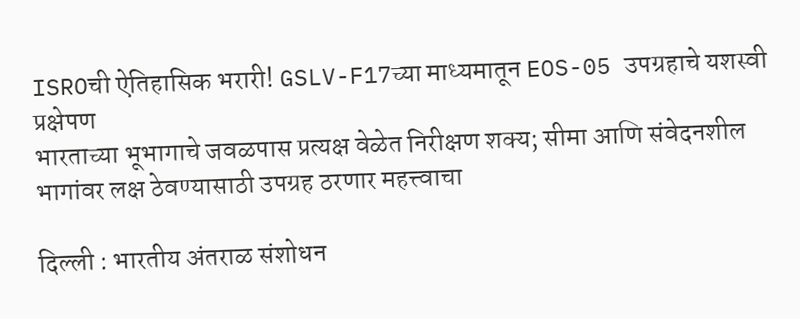ISROची ऐतिहासिक भरारी! GSLV-F17च्या माध्यमातून EOS-05 उपग्रहाचे यशस्वी प्रक्षेपण
भारताच्या भूभागाचे जवळपास प्रत्यक्ष वेळेत निरीक्षण शक्य; सीमा आणि संवेदनशील भागांवर लक्ष ठेवण्यासाठी उपग्रह ठरणार महत्त्वाचा

दिल्ली : भारतीय अंतराळ संशोधन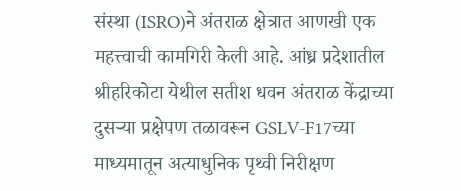संस्था (ISRO)ने अंतराळ क्षेत्रात आणखी एक महत्त्वाची कामगिरी केली आहे. आंध्र प्रदेशातील श्रीहरिकोटा येथील सतीश धवन अंतराळ केंद्राच्या दुसऱ्या प्रक्षेपण तळावरून GSLV-F17च्या माध्यमातून अत्याधुनिक पृथ्वी निरीक्षण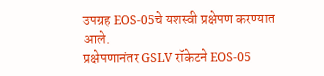उपग्रह EOS-05चे यशस्वी प्रक्षेपण करण्यात आले.
प्रक्षेपणानंतर GSLV रॉकेटने EOS-05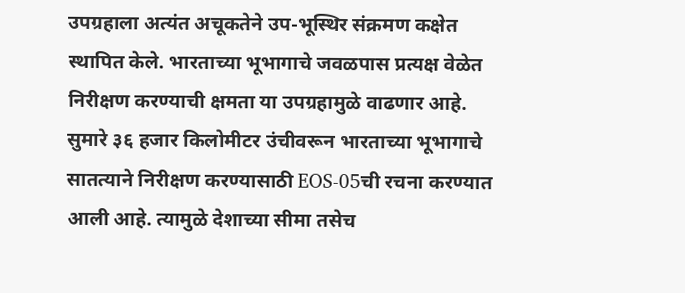उपग्रहाला अत्यंत अचूकतेने उप-भूस्थिर संक्रमण कक्षेत स्थापित केले. भारताच्या भूभागाचे जवळपास प्रत्यक्ष वेळेत निरीक्षण करण्याची क्षमता या उपग्रहामुळे वाढणार आहे. सुमारे ३६ हजार किलोमीटर उंचीवरून भारताच्या भूभागाचे सातत्याने निरीक्षण करण्यासाठी EOS-05ची रचना करण्यात आली आहे. त्यामुळे देशाच्या सीमा तसेच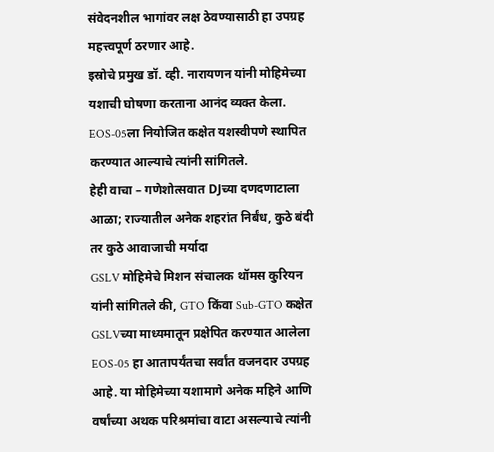संवेदनशील भागांवर लक्ष ठेवण्यासाठी हा उपग्रह महत्त्वपूर्ण ठरणार आहे.
इस्रोचे प्रमुख डॉ. व्ही. नारायणन यांनी मोहिमेच्या यशाची घोषणा करताना आनंद व्यक्त केला. EOS-05ला नियोजित कक्षेत यशस्वीपणे स्थापित करण्यात आल्याचे त्यांनी सांगितले.
हेही वाचा – गणेशोत्सवात DJच्या दणदणाटाला आळा; राज्यातील अनेक शहरांत निर्बंध, कुठे बंदी तर कुठे आवाजाची मर्यादा
GSLV मोहिमेचे मिशन संचालक थॉमस कुरियन यांनी सांगितले की, GTO किंवा Sub-GTO कक्षेत GSLVच्या माध्यमातून प्रक्षेपित करण्यात आलेला EOS-05 हा आतापर्यंतचा सर्वांत वजनदार उपग्रह आहे. या मोहिमेच्या यशामागे अनेक महिने आणि वर्षांच्या अथक परिश्रमांचा वाटा असल्याचे त्यांनी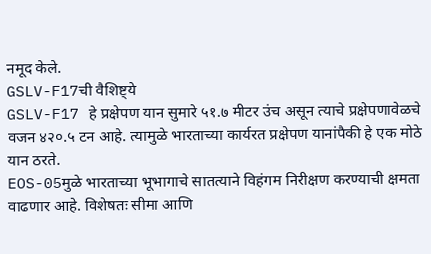नमूद केले.
GSLV-F17ची वैशिष्ट्ये
GSLV-F17 हे प्रक्षेपण यान सुमारे ५१.७ मीटर उंच असून त्याचे प्रक्षेपणावेळचे वजन ४२०.५ टन आहे. त्यामुळे भारताच्या कार्यरत प्रक्षेपण यानांपैकी हे एक मोठे यान ठरते.
EOS-05मुळे भारताच्या भूभागाचे सातत्याने विहंगम निरीक्षण करण्याची क्षमता वाढणार आहे. विशेषतः सीमा आणि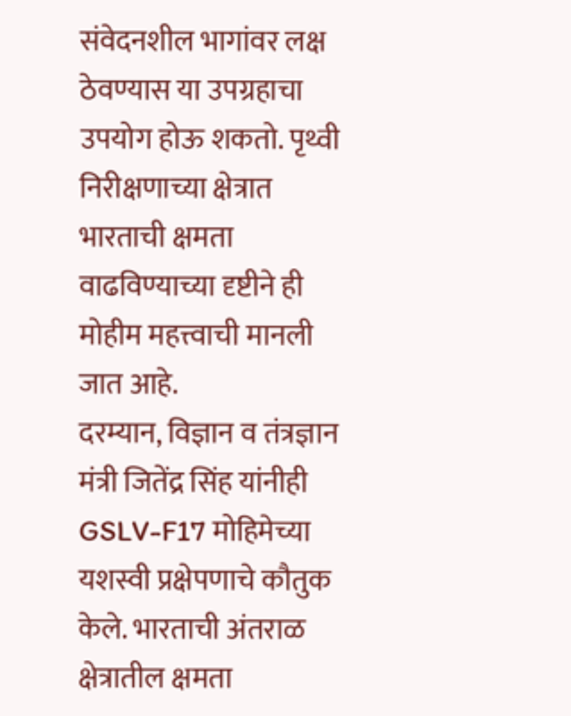संवेदनशील भागांवर लक्ष ठेवण्यास या उपग्रहाचा उपयोग होऊ शकतो. पृथ्वी निरीक्षणाच्या क्षेत्रात भारताची क्षमता वाढविण्याच्या दृष्टीने ही मोहीम महत्त्वाची मानली जात आहे.
दरम्यान, विज्ञान व तंत्रज्ञान मंत्री जितेंद्र सिंह यांनीही GSLV-F17 मोहिमेच्या यशस्वी प्रक्षेपणाचे कौतुक केले. भारताची अंतराळ क्षेत्रातील क्षमता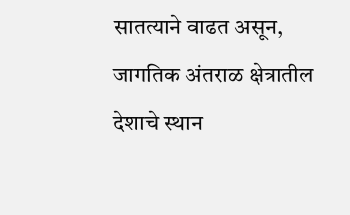सातत्याने वाढत असून, जागतिक अंतराळ क्षेत्रातील देशाचे स्थान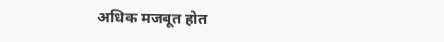अधिक मजबूत होत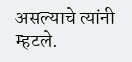असल्याचे त्यांनी म्हटले.